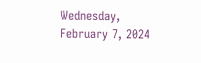Wednesday, February 7, 2024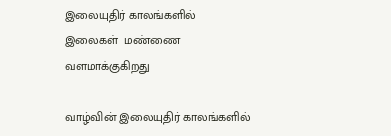இலையுதிர் காலங்களில்
இலைகள்  மண்ணை
வளமாக்குகிறது

வாழ்வின் இலையுதிர் காலங்களில்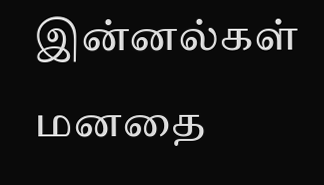இன்னல்கள்
மனதை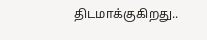திடமாக்குகிறது..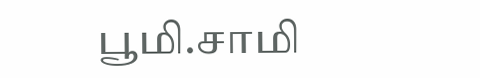பூமி.சாமி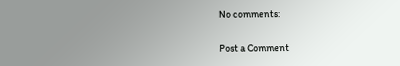No comments:

Post a Comment